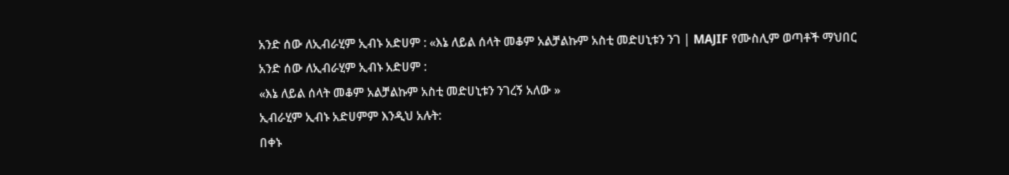አንድ ሰው ለኢብራሂም ኢብኑ አድሀም : «እኔ ለይል ሰላት መቆም አልቻልኩም አስቲ መድሀኒቱን ንገ | MAJIF የሙስሊም ወጣቶች ማህበር
አንድ ሰው ለኢብራሂም ኢብኑ አድሀም :
«እኔ ለይል ሰላት መቆም አልቻልኩም አስቲ መድሀኒቱን ንገረኝ አለው »
ኢብራሂም ኢብኑ አድሀምም እንዲህ አሉት:
በቀኑ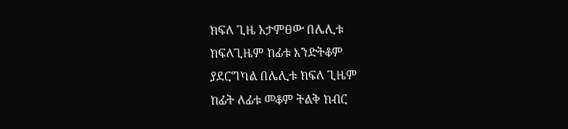ክፍለ ጊዜ አታምፀው በሌሊቱ
ክፍለጊዜም ከፊቱ እንድትቆም
ያደርግካል በሌሊቱ ክፍለ ጊዜም
ከፊት ለፊቱ መቆም ትልቅ ክብር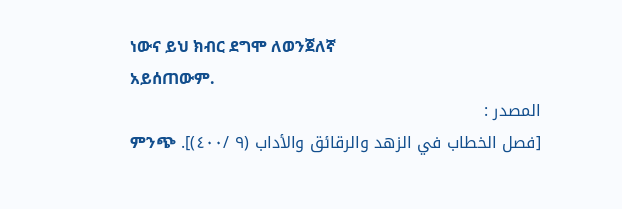ነውና ይህ ክብር ደግሞ ለወንጀለኛ
አይሰጠውም.
المصدر :
[فصل الخطاب في الزهد والرقائق والأداب (٩ /٤٠٠)]. ምንጭ